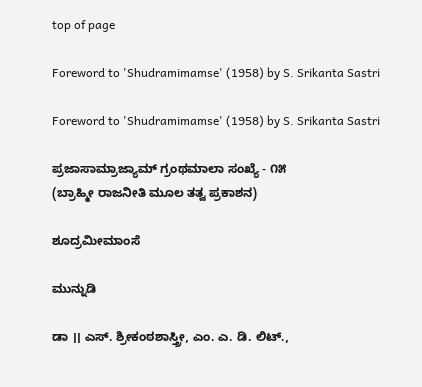top of page

Foreword to 'Shudramimamse' (1958) by S. Srikanta Sastri

Foreword to 'Shudramimamse' (1958) by S. Srikanta Sastri

ಪ್ರಜಾಸಾಮ್ರಾಜ್ಯಾಮ್ ಗ್ರಂಥಮಾಲಾ ಸಂಖ್ಯೆ - ೧೫
(ಬ್ರಾಹ್ಮೀ ರಾಜನೀತಿ ಮೂಲ ತತ್ವ ಪ್ರಕಾಶನ)

ಶೂದ್ರಮೀಮಾಂಸೆ

ಮುನ್ನುಡಿ

ಡಾ ।। ಎಸ್. ಶ್ರೀಕಂಠಶಾಸ್ತ್ರೀ, ಎಂ. ಎ. ಡಿ. ಲಿಟ್.,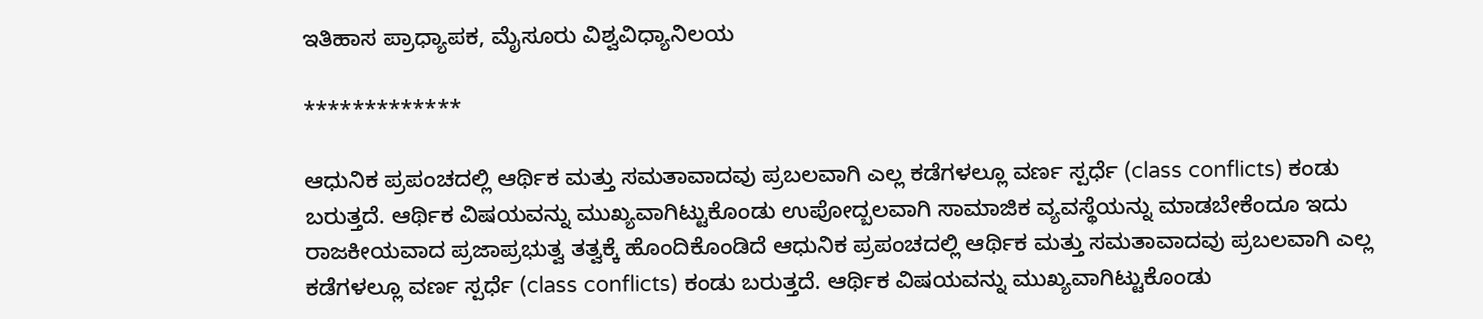ಇತಿಹಾಸ ಪ್ರಾಧ್ಯಾಪಕ, ಮೈಸೂರು ವಿಶ್ವವಿಧ್ಯಾನಿಲಯ

*************

ಆಧುನಿಕ ಪ್ರಪಂಚದಲ್ಲಿ ಆರ್ಥಿಕ ಮತ್ತು ಸಮತಾವಾದವು ಪ್ರಬಲವಾಗಿ ಎಲ್ಲ ಕಡೆಗಳಲ್ಲೂ ವರ್ಣ ಸ್ಪರ್ಧೆ (class conflicts) ಕಂಡು ಬರುತ್ತದೆ. ಆರ್ಥಿಕ ವಿಷಯವನ್ನು ಮುಖ್ಯವಾಗಿಟ್ಟುಕೊಂಡು ಉಪೋದ್ಬಲವಾಗಿ ಸಾಮಾಜಿಕ ವ್ಯವಸ್ಥೆಯನ್ನು ಮಾಡಬೇಕೆಂದೂ ಇದು ರಾಜಕೀಯವಾದ ಪ್ರಜಾಪ್ರಭುತ್ವ ತತ್ವಕ್ಕೆ ಹೊಂದಿಕೊಂಡಿದೆ ಆಧುನಿಕ ಪ್ರಪಂಚದಲ್ಲಿ ಆರ್ಥಿಕ ಮತ್ತು ಸಮತಾವಾದವು ಪ್ರಬಲವಾಗಿ ಎಲ್ಲ ಕಡೆಗಳಲ್ಲೂ ವರ್ಣ ಸ್ಪರ್ಧೆ (class conflicts) ಕಂಡು ಬರುತ್ತದೆ. ಆರ್ಥಿಕ ವಿಷಯವನ್ನು ಮುಖ್ಯವಾಗಿಟ್ಟುಕೊಂಡು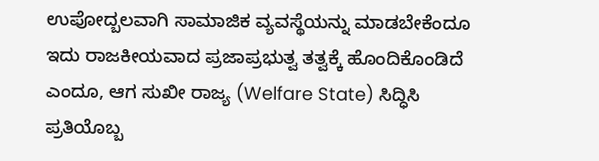ಉಪೋದ್ಬಲವಾಗಿ ಸಾಮಾಜಿಕ ವ್ಯವಸ್ಥೆಯನ್ನು ಮಾಡಬೇಕೆಂದೂ ಇದು ರಾಜಕೀಯವಾದ ಪ್ರಜಾಪ್ರಭುತ್ವ ತತ್ವಕ್ಕೆ ಹೊಂದಿಕೊಂಡಿದೆ ಎಂದೂ, ಆಗ ಸುಖೀ ರಾಜ್ಯ (Welfare State) ಸಿದ್ಧಿಸಿ ಪ್ರತಿಯೊಬ್ಬ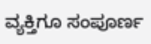ವ್ಯಕ್ತಿಗೂ ಸಂಪೂರ್ಣ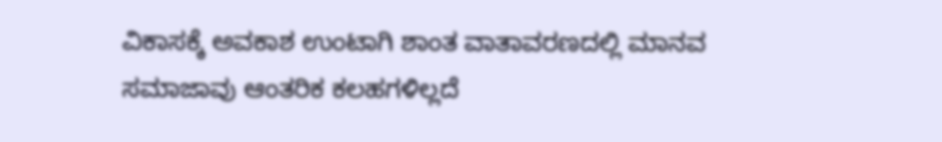ವಿಕಾಸಕ್ಕೆ ಅವಕಾಶ ಉಂಟಾಗಿ ಶಾಂತ ವಾತಾವರಣದಲ್ಲಿ ಮಾನವ ಸಮಾಜಾವು ಆಂತರಿಕ ಕಲಹಗಳಿಲ್ಲದೆ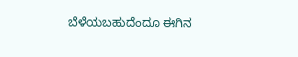ಬೆಳೆಯಬಹುದೆಂದೂ ಈಗಿನ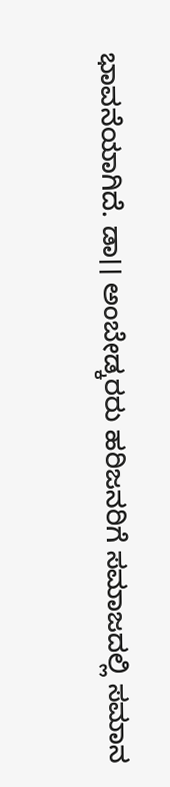ಭಾವನೆಯಾಗಿದೆ. ಡಾ।। ಅಂಬೇಡ್ಕರರು ಹರಿಜನರಿಗೆ ಸಮಾಜದಲ್ಲಿ ಸಮಾನ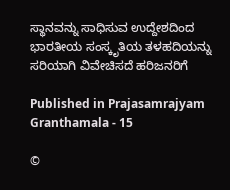ಸ್ಥಾನವನ್ನು ಸಾಧಿಸುವ ಉದ್ದೇಶದಿಂದ ಭಾರತೀಯ ಸಂಸ್ಕೃತಿಯ ತಳಹದಿಯನ್ನು ಸರಿಯಾಗಿ ವಿವೇಚಿಸದೆ ಹರಿಜನರಿಗೆ

Published in Prajasamrajyam Granthamala - 15

©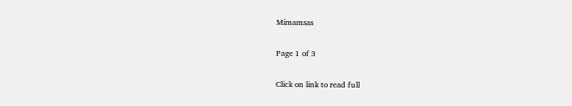Mimamsas

Page 1 of 3

Click on link to read full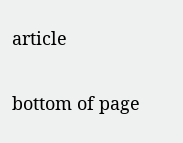article

bottom of page